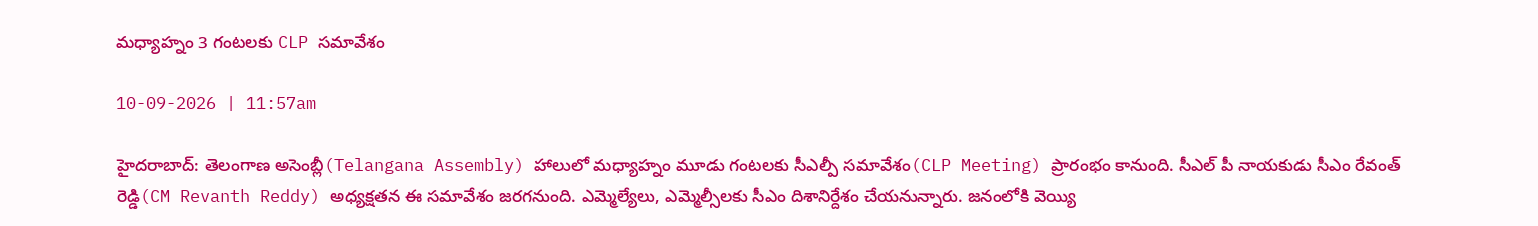మధ్యాహ్నం 3 గంటలకు CLP సమావేశం

10-09-2026 | 11:57am

హైదరాబాద్: తెలంగాణ అసెంబ్లీ(Telangana Assembly) హాలులో మధ్యాహ్నం మూడు గంటలకు సీఎల్పీ సమావేశం(CLP Meeting) ప్రారంభం కానుంది. సీఎల్ పీ నాయకుడు సీఎం రేవంత్ రెడ్డి(CM Revanth Reddy) అధ్యక్షతన ఈ సమావేశం జరగనుంది. ఎమ్మెల్యేలు, ఎమ్మెల్సీలకు సీఎం దిశానిర్దేశం చేయనున్నారు. జనంలోకి వెయ్యి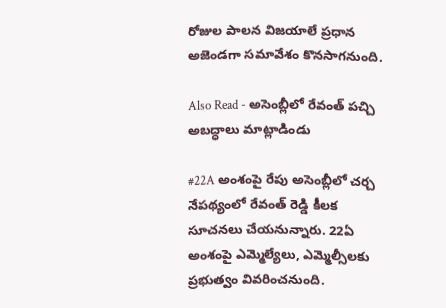రోజుల పాలన విజయాలే ప్రధాన అజెండగా సమావేశం కొనసాగనుంది.

Also Read - అసెంబ్లీలో రేవంత్ పచ్చి అబద్ధాలు మాట్లాడిండు

#22A అంశంపై రేపు అసెంబ్లీలో చర్చ నేపథ్యంలో రేవంత్ రెడ్డి కీలక సూచనలు చేయనున్నారు. 22ఏ అంశంపై ఎమ్మెల్యేలు, ఎమ్మెల్సీలకు ప్రభుత్వం వివరించనుంది.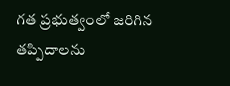గత ప్రభుత్వంలో జరిగిన తప్పిదాలను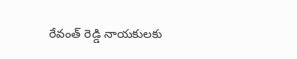రేవంత్ రెడ్డి నాయకులకు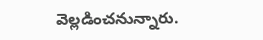వెల్లడించనున్నారు.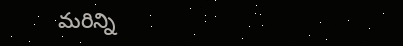మరిన్ని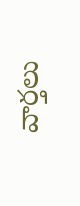వార్తలు